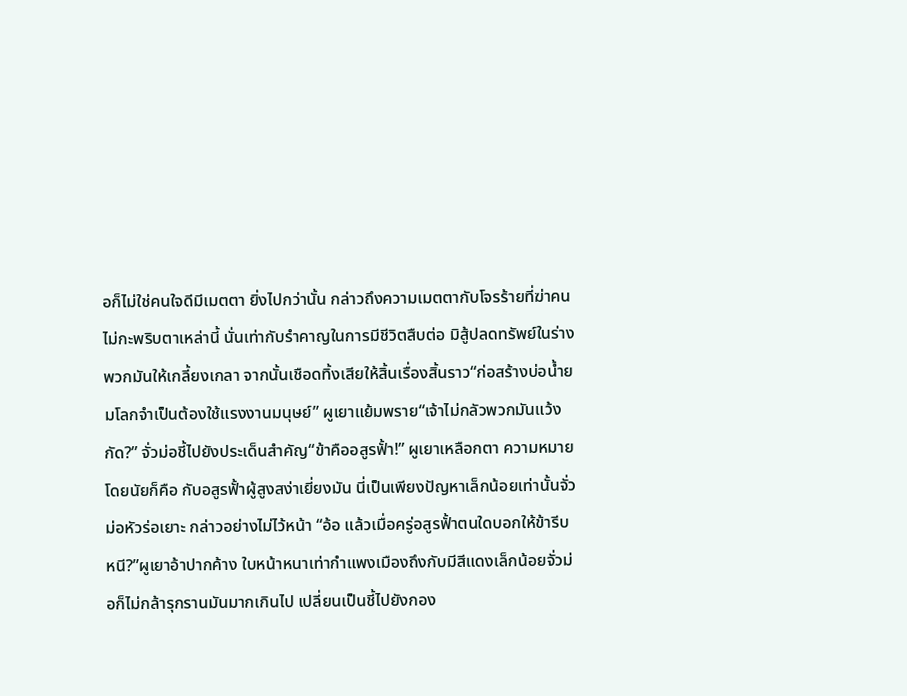อก็ไม่ใช่คนใจดีมีเมตตา ยิ่งไปกว่านั้น กล่าวถึงความเมตตากับโจรร้ายที่ฆ่าคนไม่กะพริบตาเหล่านี้ นั่นเท่ากับรำคาญในการมีชีวิตสืบต่อ มิสู้ปลดทรัพย์ในร่างพวกมันให้เกลี้ยงเกลา จากนั้นเชือดทิ้งเสียให้สิ้นเรื่องสิ้นราว“ก่อสร้างบ่อน้ำยมโลกจำเป็นต้องใช้แรงงานมนุษย์” ผูเยาแย้มพราย“เจ้าไม่กลัวพวกมันแว้งกัด?” จั่วม่อชี้ไปยังประเด็นสำคัญ“ข้าคืออสูรฟั้า!” ผูเยาเหลือกตา ความหมายโดยนัยก็คือ กับอสูรฟั้าผู้สูงสง่าเยี่ยงมัน นี่เป็นเพียงปัญหาเล็กน้อยเท่านั้นจั่วม่อหัวร่อเยาะ กล่าวอย่างไม่ไว้หน้า “อ้อ แล้วเมื่อครู่อสูรฟั้าตนใดบอกให้ข้ารีบหนี?”ผูเยาอ้าปากค้าง ใบหน้าหนาเท่ากำแพงเมืองถึงกับมีสีแดงเล็กน้อยจั่วม่อก็ไม่กล้ารุกรานมันมากเกินไป เปลี่ยนเป็นชี้ไปยังกอง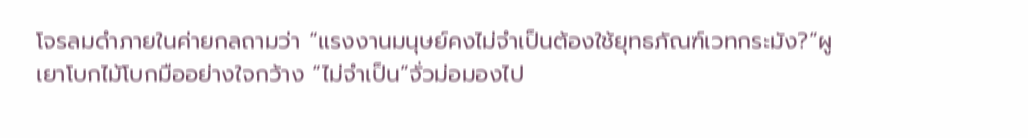โจรลมดำภายในค่ายกลถามว่า “แรงงานมนุษย์คงไม่จำเป็นต้องใช้ยุทธภัณฑ์เวทกระมัง?”ผูเยาโบกไม้โบกมืออย่างใจกว้าง “ไม่จำเป็น”จั่วม่อมองไป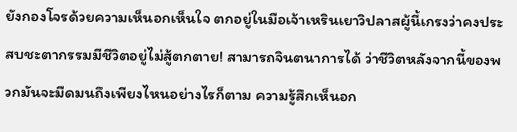ยังกองโจรด้วยความเห็นอกเห็นใจ ตกอยู่ในมือเจ้าเหรินเยาวิปลาสผู้นี้เกรงว่าคงประสบชะตากรรมมีชีวิตอยู่ไม่สู้ตกตาย! สามารถจินตนาการได้ ว่าชีวิตหลังจากนี้ของพวกมันจะมืดมนถึงเพียงไหนอย่างไรก็ตาม ความรู้สึกเห็นอก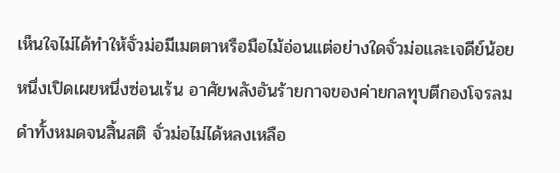เห็นใจไม่ได้ทำให้จั่วม่อมีเมตตาหรือมือไม้อ่อนแต่อย่างใดจั่วม่อและเจดีย์น้อย หนึ่งเปิดเผยหนึ่งซ่อนเร้น อาศัยพลังอันร้ายกาจของค่ายกลทุบตีกองโจรลมดำทั้งหมดจนสิ้นสติ จั่วม่อไม่ได้หลงเหลือ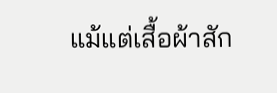แม้แต่เสื้อผ้าสัก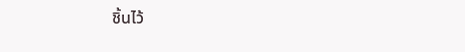ชิ้นไว้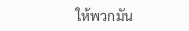ให้พวกมัน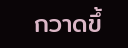กวาดขึ้